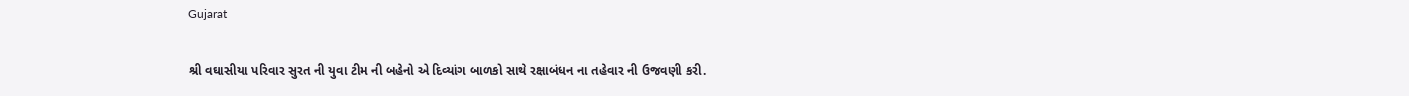Gujarat

શ્રી વઘાસીયા પરિવાર સુરત ની યુવા ટીમ ની બહેનો એ દિવ્યાંગ બાળકો સાથે રક્ષાબંધન ના તહેવાર ની ઉજવણી કરી.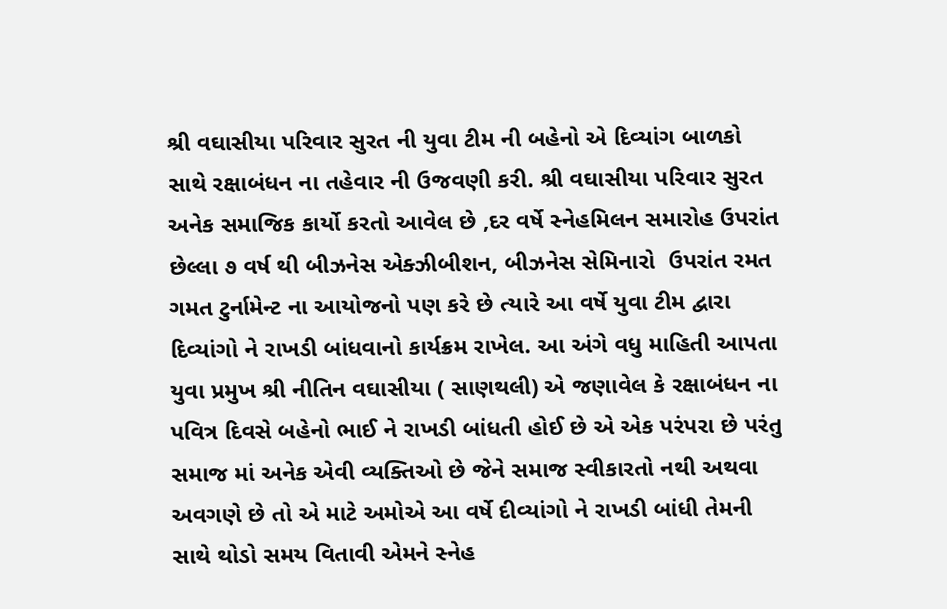શ્રી વઘાસીયા પરિવાર સુરત ની યુવા ટીમ ની બહેનો એ દિવ્યાંગ બાળકો સાથે રક્ષાબંધન ના તહેવાર ની ઉજવણી કરી. શ્રી વઘાસીયા પરિવાર સુરત અનેક સમાજિક કાર્યો કરતો આવેલ છે ,દર વર્ષે સ્નેહમિલન સમારોહ ઉપરાંત છેલ્લા ૭ વર્ષ થી બીઝનેસ એક્ઝીબીશન, બીઝનેસ સેમિનારો  ઉપરાંત રમત ગમત ટુર્નામેન્ટ ના આયોજનો પણ કરે છે ત્યારે આ વર્ષે યુવા ટીમ દ્વારા દિવ્યાંગો ને રાખડી બાંધવાનો કાર્યક્રમ રાખેલ. આ અંગે વધુ માહિતી આપતા યુવા પ્રમુખ શ્રી નીતિન વઘાસીયા ( સાણથલી) એ જણાવેલ કે રક્ષાબંધન ના પવિત્ર દિવસે બહેનો ભાઈ ને રાખડી બાંધતી હોઈ છે એ એક પરંપરા છે પરંતુ સમાજ માં અનેક એવી વ્યક્તિઓ છે જેને સમાજ સ્વીકારતો નથી અથવા અવગણે છે તો એ માટે અમોએ આ વર્ષે દીવ્યાંગો ને રાખડી બાંધી તેમની સાથે થોડો સમય વિતાવી એમને સ્નેહ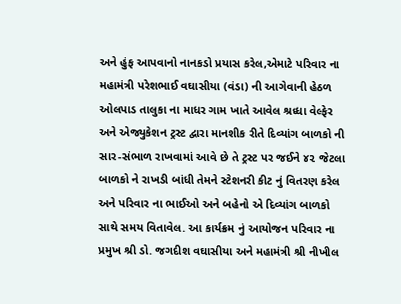અને હુંફ આપવાનો નાનકડો પ્રયાસ કરેલ,એમાટે પરિવાર ના મહામંત્રી પરેશભાઈ વઘાસીયા (વંડા) ની આગેવાની હેઠળ ઓલપાડ તાલુકા ના માધર ગામ ખાતે આવેલ શ્રધ્ધા વેલ્ફેર અને એજ્યુકેશન ટ્રસ્ટ દ્વારા માનશીક રીતે દિવ્યાંગ બાળકો ની સાર-સંભાળ રાખવામાં આવે છે તે ટ્રસ્ટ પર જઈને ૪૨ જેટલા બાળકો ને રાખડી બાંધી તેમને સ્ટેશનરી કીટ નું વિતરણ કરેલ અને પરિવાર ના ભાઈઓ અને બહેનો એ દિવ્યાંગ બાળકો સાથે સમય વિતાવેલ. આ કાર્યક્રમ નું આયોજન પરિવાર ના પ્રમુખ શ્રી ડો. જગદીશ વઘાસીયા અને મહામંત્રી શ્રી નીખીલ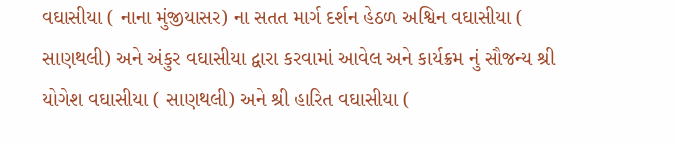વઘાસીયા ( નાના મુંજીયાસર) ના સતત માર્ગ દર્શન હેઠળ અશ્વિન વઘાસીયા ( સાણથલી) અને અંકુર વઘાસીયા દ્વારા કરવામાં આવેલ અને કાર્યક્રમ નું સૌજન્ય શ્રી યોગેશ વઘાસીયા ( સાણથલી) અને શ્રી હારિત વઘાસીયા (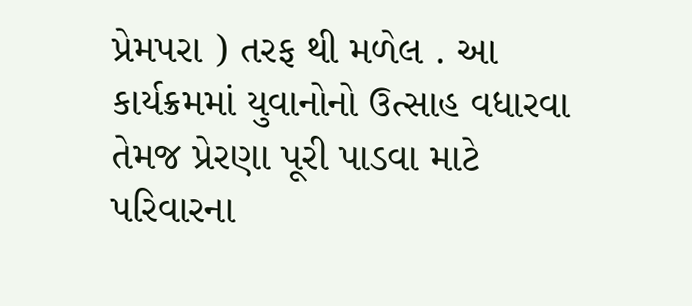પ્રેમપરા ) તરફ થી મળેલ . આ કાર્યક્રમમાં યુવાનોનો ઉત્સાહ વધારવા તેમજ પ્રેરણા પૂરી પાડવા માટે પરિવારના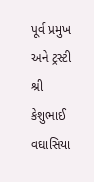પૂર્વ પ્રમુખ અને ટ્રસ્ટી શ્રી કેશુભાઈ વઘાસિયા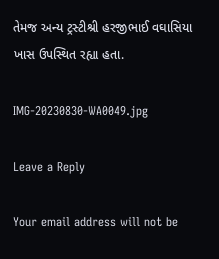તેમજ અન્ય ટ્રસ્ટીશ્રી હરજીભાઈ વઘાસિયા ખાસ ઉપસ્થિત રહ્યા હતા.

IMG-20230830-WA0049.jpg

Leave a Reply

Your email address will not be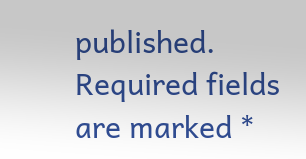published. Required fields are marked *